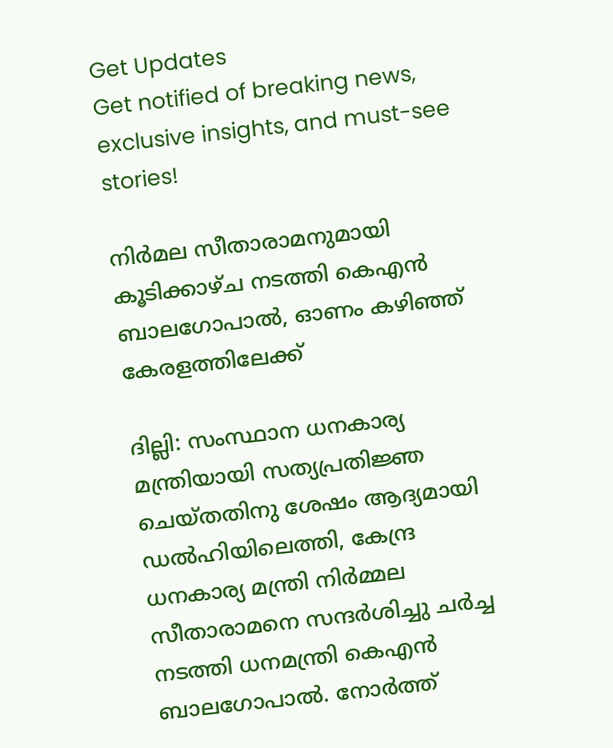Get Updates
Get notified of breaking news, exclusive insights, and must-see stories!

നിർമല സീതാരാമനുമായി കൂടിക്കാഴ്ച നടത്തി കെഎൻ ബാലഗോപാൽ, ഓണം കഴിഞ്ഞ് കേരളത്തിലേക്ക്

ദില്ലി: സംസ്ഥാന ധനകാര്യ മന്ത്രിയായി സത്യപ്രതിജ്ഞ ചെയ്തതിനു ശേഷം ആദ്യമായി ഡൽഹിയിലെത്തി, കേന്ദ്ര ധനകാര്യ മന്ത്രി നിർമ്മല സീതാരാമനെ സന്ദർശിച്ചു ചർച്ച നടത്തി ധനമന്ത്രി കെഎൻ ബാലഗോപാൽ. നോർത്ത്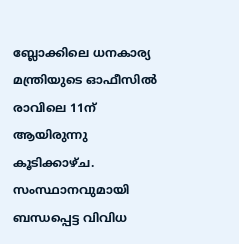ബ്ലോക്കിലെ ധനകാര്യ മന്ത്രിയുടെ ഓഫീസിൽ രാവിലെ 11ന് ആയിരുന്നു കൂടിക്കാഴ്ച. സംസ്ഥാനവുമായി ബന്ധപ്പെട്ട വിവിധ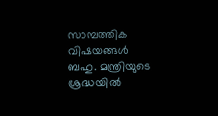സാമ്പത്തിക വിഷയങ്ങൾ ബഹു. മന്ത്രിയുടെ ശ്രദ്ധയിൽ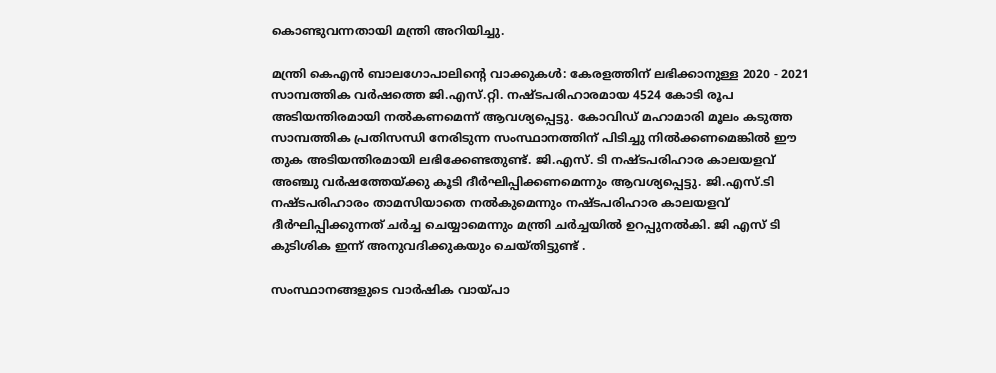കൊണ്ടുവന്നതായി മന്ത്രി അറിയിച്ചു.

മന്ത്രി കെഎൻ ബാലഗോപാലിന്റെ വാക്കുകൾ: കേരളത്തിന് ലഭിക്കാനുള്ള 2020 - 2021 സാമ്പത്തിക വര്‍ഷത്തെ ജി.എസ്.റ്റി. നഷ്ടപരിഹാരമായ 4524 കോടി രൂപ അടിയന്തിരമായി നല്‍കണമെന്ന് ആവശ്യപ്പെട്ടു. കോവിഡ് മഹാമാരി മൂലം കടുത്ത സാമ്പത്തിക പ്രതിസന്ധി നേരിടുന്ന സംസ്ഥാനത്തിന് പിടിച്ചു നില്‍ക്കണമെങ്കില്‍ ഈ തുക അടിയന്തിരമായി ലഭിക്കേണ്ടതുണ്ട്. ജി.എസ്. ടി നഷ്ടപരിഹാര കാലയളവ് അഞ്ചു വര്‍ഷത്തേയ്ക്കു കൂടി ദീര്‍ഘിപ്പിക്കണമെന്നും ആവശ്യപ്പെട്ടു. ജി.എസ്.ടി നഷ്ടപരിഹാരം താമസിയാതെ നൽകുമെന്നും നഷ്ടപരിഹാര കാലയളവ് ദീർഘിപ്പിക്കുന്നത് ചർച്ച ചെയ്യാമെന്നും മന്ത്രി ചർച്ചയിൽ ഉറപ്പുനൽകി. ജി എസ് ടി കുടിശിക ഇന്ന് അനുവദിക്കുകയും ചെയ്തിട്ടുണ്ട് .

സംസ്ഥാനങ്ങളുടെ വാര്‍ഷിക വായ്പാ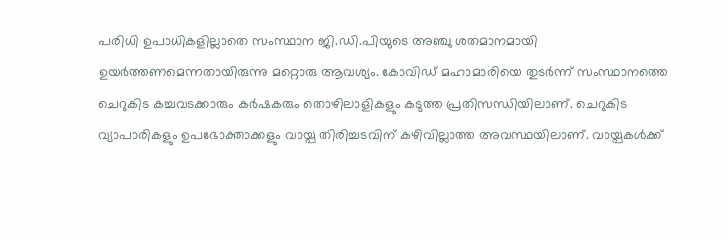പരിധി ഉപാധികളില്ലാതെ സംസ്ഥാന ജി.ഡി.പിയുടെ അഞ്ചു ശതമാനമായി ഉയര്‍ത്തണമെന്നതായിരുന്നു മറ്റൊരു ആവശ്യം. കോവിഡ് മഹാമാരിയെ തുടര്‍ന്ന് സംസ്ഥാനത്തെ ചെറുകിട കച്ചവടക്കാരും കര്‍ഷകരും തൊഴിലാളികളും കടുത്ത പ്രതിസന്ധിയിലാണ്. ചെറുകിട വ്യാപാരികളും ഉപഭോക്താക്കളും വായ്പ തിരിച്ചടവിന് കഴിവില്ലാത്ത അവസ്ഥയിലാണ്. വായ്പകള്‍ക്ക്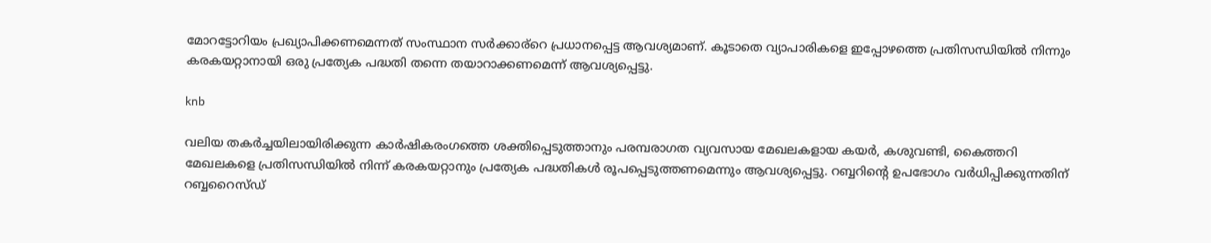മോറട്ടോറിയം പ്രഖ്യാപിക്കണമെന്നത് സംസ്ഥാന സര്‍ക്കാര്റെ പ്രധാനപ്പെട്ട ആവശ്യമാണ്. കൂടാതെ വ്യാപാരികളെ ഇപ്പോഴത്തെ പ്രതിസന്ധിയിൽ നിന്നും കരകയറ്റാനായി ഒരു പ്രത്യേക പദ്ധതി തന്നെ തയാറാക്കണമെന്ന് ആവശ്യപ്പെട്ടു.

knb

വലിയ തകർച്ചയിലായിരിക്കുന്ന കാർഷികരംഗത്തെ ശക്തിപ്പെടുത്താനും പരമ്പരാഗത വ്യവസായ മേഖലകളായ കയർ, കശുവണ്ടി, കൈത്തറി മേഖലകളെ പ്രതിസന്ധിയിൽ നിന്ന് കരകയറ്റാനും പ്രത്യേക പദ്ധതികൾ രൂപപ്പെടുത്തണമെന്നും ആവശ്യപ്പെട്ടു. റബ്ബറിന്റെ ഉപഭോഗം വർധിപ്പിക്കുന്നതിന് റബ്ബറൈസ്ഡ്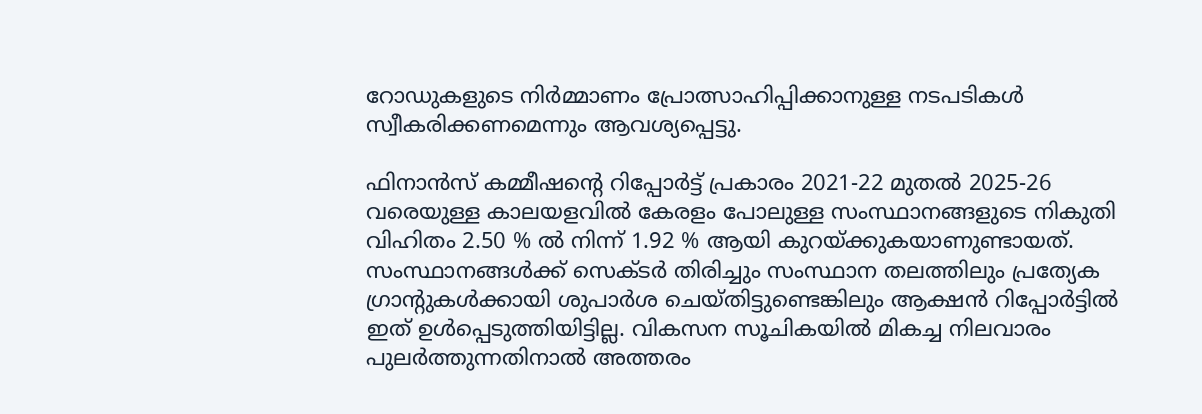റോഡുകളുടെ നിർമ്മാണം പ്രോത്സാഹിപ്പിക്കാനുള്ള നടപടികൾ സ്വീകരിക്കണമെന്നും ആവശ്യപ്പെട്ടു.

ഫിനാന്‍സ് കമ്മീഷന്റെ റിപ്പോര്‍ട്ട് പ്രകാരം 2021-22 മുതല്‍ 2025-26 വരെയുള്ള കാലയളവില്‍ കേരളം പോലുള്ള സംസ്ഥാനങ്ങളുടെ നികുതി വിഹിതം 2.50 % ല്‍ നിന്ന് 1.92 % ആയി കുറയ്ക്കുകയാണുണ്ടായത്. സംസ്ഥാനങ്ങള്‍ക്ക് സെക്ടര്‍ തിരിച്ചും സംസ്ഥാന തലത്തിലും പ്രത്യേക ഗ്രാന്റുകള്‍ക്കായി ശുപാര്‍ശ ചെയ്തിട്ടുണ്ടെങ്കിലും ആക്ഷന്‍ റിപ്പോര്‍ട്ടില്‍ ഇത് ഉള്‍പ്പെടുത്തിയിട്ടില്ല. വികസന സൂചികയില്‍ മികച്ച നിലവാരം പുലര്‍ത്തുന്നതിനാൽ അത്തരം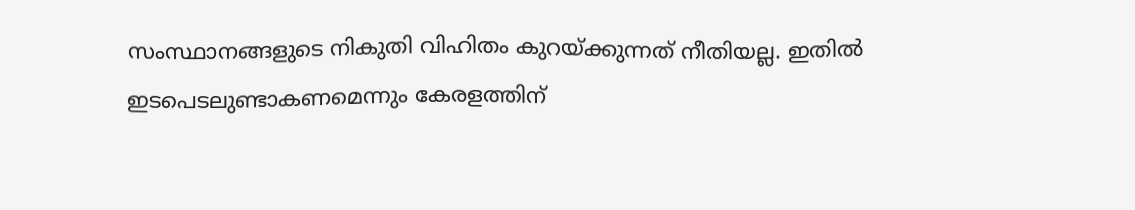സംസ്ഥാനങ്ങളുടെ നികുതി വിഹിതം കുറയ്ക്കുന്നത് നീതിയല്ല. ഇതില്‍ ഇടപെടലുണ്ടാകണമെന്നും കേരളത്തിന്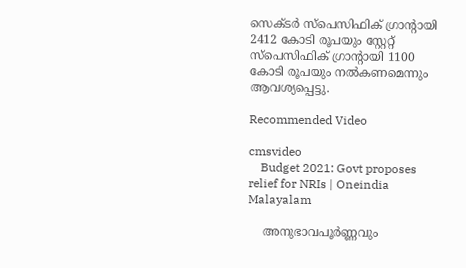സെക്ടര്‍ സ്‌പെസിഫിക് ഗ്രാന്റായി 2412 കോടി രൂപയും സ്റ്റേറ്റ് സ്‌പെസിഫിക് ഗ്രാന്റായി 1100 കോടി രൂപയും നല്‍കണമെന്നും ആവശ്യപ്പെട്ടു.

Recommended Video

cmsvideo
    Budget 2021: Govt proposes relief for NRIs | Oneindia Malayalam

    അനുഭാവപൂര്‍ണ്ണവും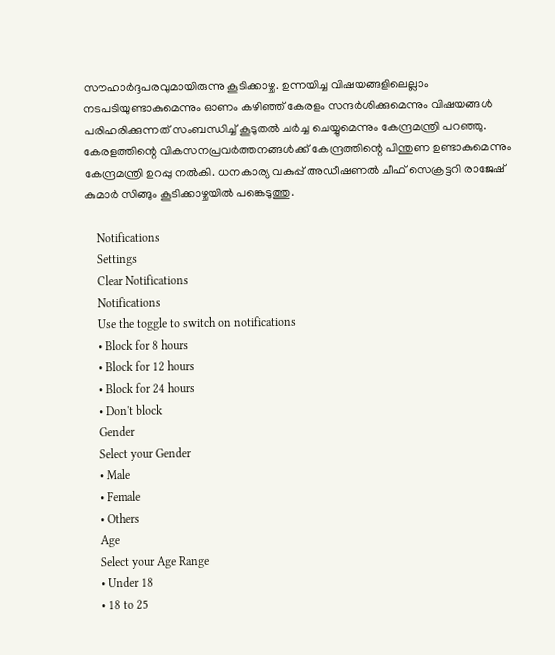സൗഹാര്‍ദ്ദപരവുമായിരുന്നു കൂടിക്കാഴ്ച. ഉന്നയിച്ച വിഷയങ്ങളിലെല്ലാം നടപടിയുണ്ടാകുമെന്നും ഓണം കഴിഞ്ഞ് കേരളം സന്ദര്‍ശിക്കുമെന്നും വിഷയങ്ങള്‍ പരിഹരിക്കുന്നത് സംബന്ധിച്ച് കൂടുതല്‍ ചര്‍ച്ച ചെയ്യുമെന്നും കേന്ദ്രമന്ത്രി പറഞ്ഞു. കേരളത്തിന്റെ വികസനപ്രവര്‍ത്തനങ്ങള്‍ക്ക് കേന്ദ്രത്തിന്റെ പിന്തുണ ഉണ്ടാകുമെന്നും കേന്ദ്രമന്ത്രി ഉറപ്പു നല്‍കി. ധനകാര്യ വകുപ്പ് അഡീഷണൽ ചീഫ് സെക്രട്ടറി രാജേഷ് കുമാര്‍ സിങ്ങും കൂടിക്കാഴ്ചയില്‍ പങ്കെടുത്തു.

    Notifications
    Settings
    Clear Notifications
    Notifications
    Use the toggle to switch on notifications
    • Block for 8 hours
    • Block for 12 hours
    • Block for 24 hours
    • Don't block
    Gender
    Select your Gender
    • Male
    • Female
    • Others
    Age
    Select your Age Range
    • Under 18
    • 18 to 25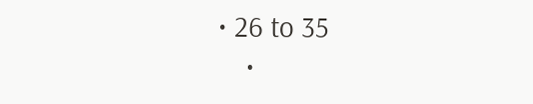• 26 to 35
    •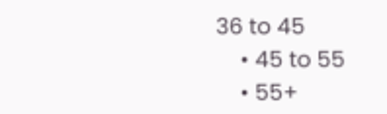36 to 45
    • 45 to 55
    • 55+